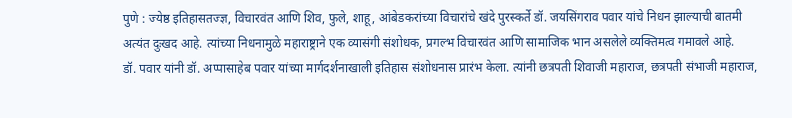पुणे : ज्येष्ठ इतिहासतज्ज्ञ, विचारवंत आणि शिव, फुले, शाहू, आंबेडकरांच्या विचारांचे खंदे पुरस्कर्ते डॉ. जयसिंगराव पवार यांचे निधन झाल्याची बातमी अत्यंत दुःखद आहे. त्यांच्या निधनामुळे महाराष्ट्राने एक व्यासंगी संशोधक, प्रगल्भ विचारवंत आणि सामाजिक भान असलेले व्यक्तिमत्व गमावले आहे.
डॉ. पवार यांनी डॉ. अप्पासाहेब पवार यांच्या मार्गदर्शनाखाली इतिहास संशोधनास प्रारंभ केला. त्यांनी छत्रपती शिवाजी महाराज, छत्रपती संभाजी महाराज,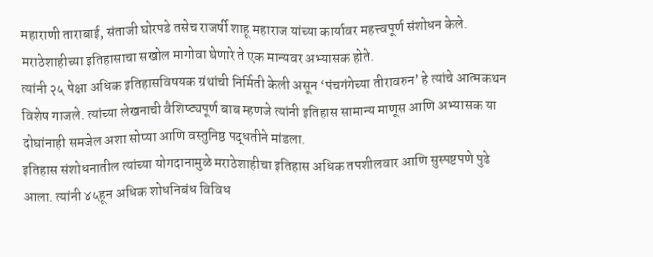महाराणी ताराबाई, संताजी घोरपडे तसेच राजर्षी शाहू महाराज यांच्या कार्यावर महत्त्वपूर्ण संशोधन केले. मराठेशाहीच्या इतिहासाचा सखोल मागोवा घेणारे ते एक मान्यवर अभ्यासक होते.
त्यांनी २५ पेक्षा अधिक इतिहासविषयक ग्रंथांची निर्मिती केली असून ‘पंचगंगेच्या तीरावरुन’ हे त्यांचे आत्मकथन विशेष गाजले. त्यांच्या लेखनाची वैशिष्ट्यपूर्ण बाब म्हणजे त्यांनी इतिहास सामान्य माणूस आणि अभ्यासक या दोघांनाही समजेल अशा सोप्या आणि वस्तुनिष्ठ पद्धतीने मांडला.
इतिहास संशोधनातील त्यांच्या योगदानामुळे मराठेशाहीचा इतिहास अधिक तपशीलवार आणि सुस्पष्टपणे पुढे आला. त्यांनी ४५हून अधिक शोधनिबंध विविध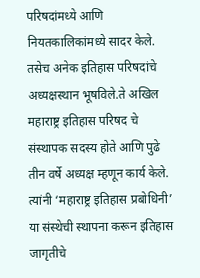परिषदांमध्ये आणि नियतकालिकांमध्ये सादर केले. तसेच अनेक इतिहास परिषदांचे अध्यक्षस्थान भूषविले.ते अखिल महाराष्ट्र इतिहास परिषद चे संस्थापक सदस्य होते आणि पुढे तीन वर्षे अध्यक्ष म्हणून कार्य केले. त्यांनी ‘महाराष्ट्र इतिहास प्रबोधिनी’ या संस्थेची स्थापना करून इतिहास जागृतीचे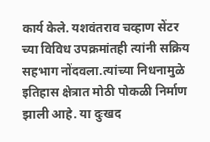कार्य केले. यशवंतराव चव्हाण सेंटर च्या विविध उपक्रमांतही त्यांनी सक्रिय सहभाग नोंदवला.त्यांच्या निधनामुळे इतिहास क्षेत्रात मोठी पोकळी निर्माण झाली आहे. या दुःखद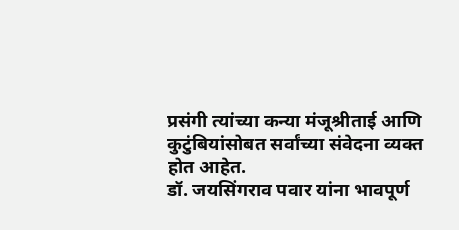प्रसंगी त्यांच्या कन्या मंजूश्रीताई आणि कुटुंबियांसोबत सर्वांच्या संवेदना व्यक्त होत आहेत.
डॉ. जयसिंगराव पवार यांना भावपूर्ण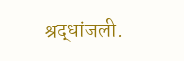श्रद्धांजली.